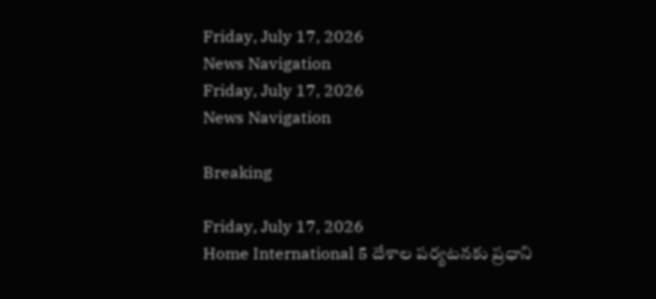Friday, July 17, 2026
News Navigation
Friday, July 17, 2026
News Navigation

Breaking

Friday, July 17, 2026
Home International 5 దేశాల పర్యటనకు ప్రధాని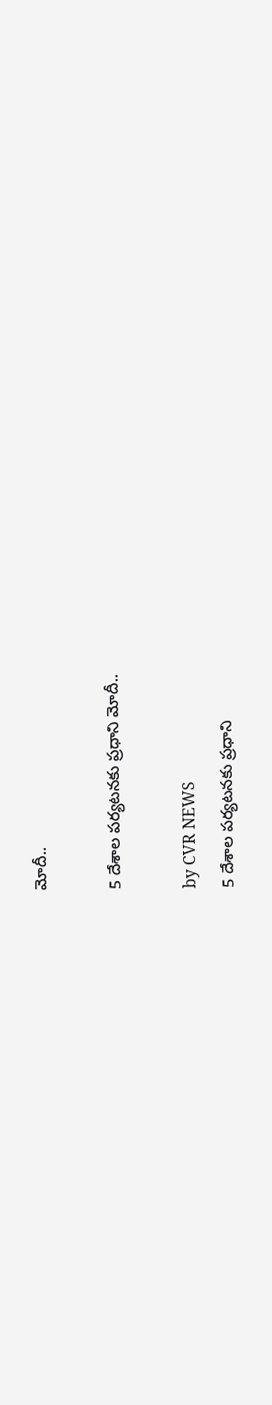మోదీ..

5 దేశాల పర్యటనకు ప్రధాని మోదీ..

by CVR NEWS
5 దేశాల పర్యటనకు ప్రధాని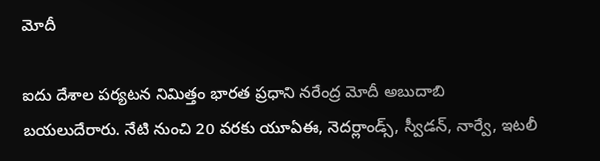మోదీ

ఐదు దేశాల పర్యటన నిమిత్తం భారత ప్రధాని నరేంద్ర మోదీ అబుదాబి బయలుదేరారు. నేటి నుంచి 20 వరకు యూఏఈ, నెదర్లాండ్స్, స్వీడన్, నార్వే, ఇటలీ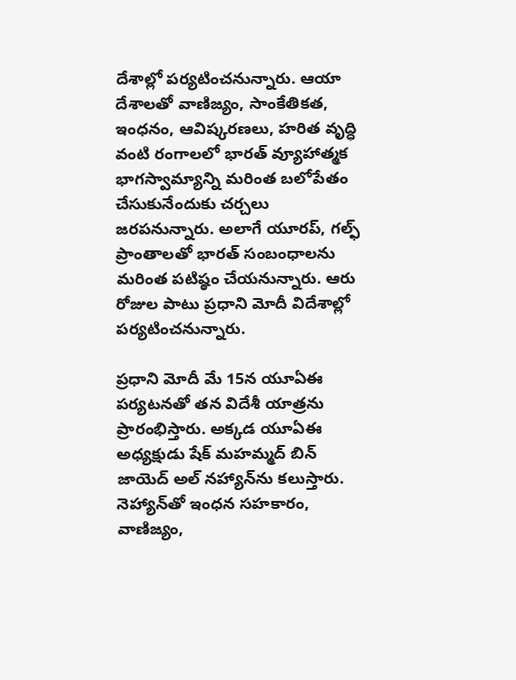దేశాల్లో పర్యటించనున్నారు. ఆయా దేశాలతో వాణిజ్యం, సాంకేతికత, ఇంధనం, ఆవిష్కరణలు, హరిత వృద్ధి వంటి రంగాలలో భారత్ వ్యూహాత్మక భాగస్వామ్యాన్ని మరింత బలోపేతం చేసుకునేందుకు చర్చలు జరపనున్నారు. అలాగే యూరప్, గల్ఫ్ ప్రాంతాలతో భారత్‌ సంబంధాలను మరింత పటిష్ఠం చేయనున్నారు. ఆరు రోజుల పాటు ప్రధాని మోదీ విదేశాల్లో పర్యటించనున్నారు.

ప్రధాని మోదీ మే 15న యూఏఈ పర్యటనతో తన విదేశీ యాత్రను ప్రారంభిస్తారు. అక్కడ యూఏఈ అధ్యక్షుడు షేక్ మహమ్మద్ బిన్ జాయెద్ అల్ నహ్యాన్‌ను కలుస్తారు. నెహ్యాన్‌తో ఇంధన సహకారం, వాణిజ్యం,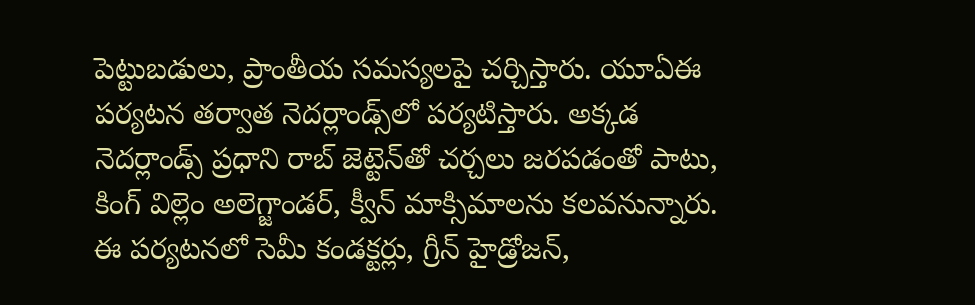పెట్టుబడులు, ప్రాంతీయ సమస్యలపై చర్చిస్తారు. యూఏఈ పర్యటన తర్వాత నెదర్లాండ్స్‌లో పర్యటిస్తారు. అక్కడ నెదర్లాండ్స్ ప్రధాని రాబ్ జెట్టెన్‌తో చర్చలు జరపడంతో పాటు, కింగ్ విల్లెం అలెగ్జాండర్, క్వీన్ మాక్సిమాలను కలవనున్నారు. ఈ పర్యటనలో సెమీ కండక్టర్లు, గ్రీన్ హైడ్రోజన్,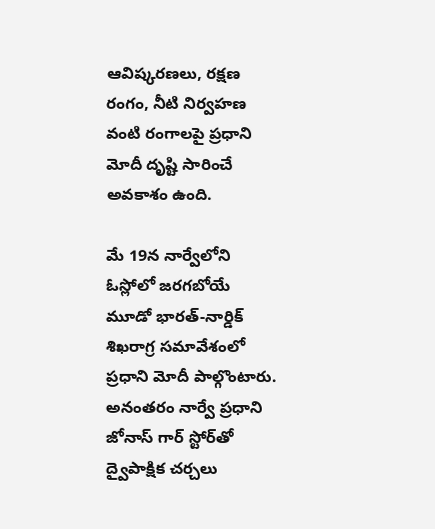ఆవిష్కరణలు, రక్షణ రంగం, నీటి నిర్వహణ వంటి రంగాలపై ప్రధాని మోదీ దృష్టి సారించే అవకాశం ఉంది.

మే 19న నార్వేలోని ఓస్లోలో జరగబోయే మూడో భారత్-నార్డిక్ శిఖరాగ్ర సమావేశంలో ప్రధాని మోదీ పాల్గొంటారు. అనంతరం నార్వే ప్రధాని జోనాస్ గార్ స్టోర్‌తో ద్వైపాక్షిక చర్చలు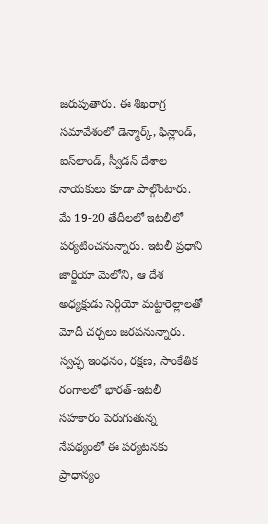జరుపుతారు. ఈ శిఖరాగ్ర సమావేశంలో డెన్మార్క్, ఫిన్లాండ్, ఐస్‌లాండ్, స్వీడన్ దేశాల నాయకులు కూడా పాల్గొంటారు. మే 19-20 తేదీలలో ఇటలీలో పర్యటించనున్నారు. ఇటలీ ప్రధాని జార్జియా మెలోని, ఆ దేశ అధ్యక్షుడు సెర్గియో మట్టారెల్లాలతో మోదీ చర్చలు జరపనున్నారు. స్వచ్ఛ ఇంధనం, రక్షణ, సాంకేతిక రంగాలలో భారత్-ఇటలీ సహకారం పెరుగుతున్న నేపథ్యంలో ఈ పర్యటనకు ప్రాధాన్యం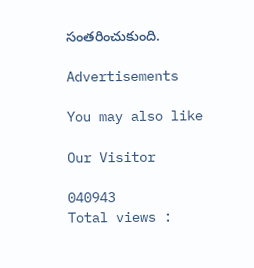సంతరించుకుంది.

Advertisements

You may also like

Our Visitor

040943
Total views :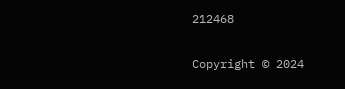212468

Copyright © 2024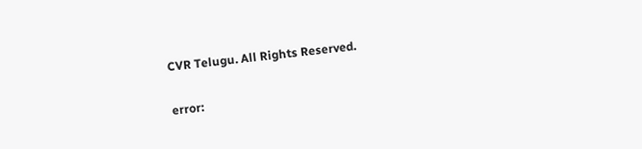CVR Telugu. All Rights Reserved.

error: